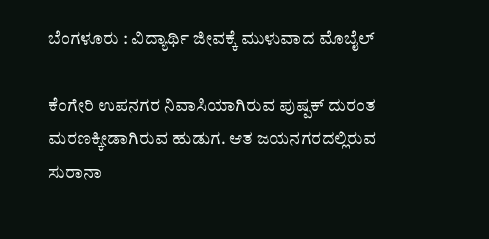ಬೆಂಗಳೂರು : ವಿದ್ಯಾರ್ಥಿ ಜೀವಕ್ಕೆ ಮುಳುವಾದ ಮೊಬೈಲ್

ಕೆಂಗೇರಿ ಉಪನಗರ ನಿವಾಸಿಯಾಗಿರುವ ಪುಷ್ಪಕ್ ದುರಂತ ಮರಣಕ್ಕೀಡಾಗಿರುವ ಹುಡುಗ. ಆತ ಜಯನಗರದಲ್ಲಿರುವ ಸುರಾನಾ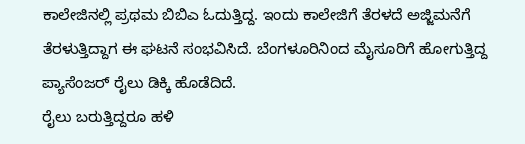ಕಾಲೇಜಿನಲ್ಲಿ ಪ್ರಥಮ ಬಿಬಿಎ ಓದುತ್ತಿದ್ದ. ಇಂದು ಕಾಲೇಜಿಗೆ ತೆರಳದೆ ಅಜ್ಜಿಮನೆಗೆ ತೆರಳುತ್ತಿದ್ದಾಗ ಈ ಘಟನೆ ಸಂಭವಿಸಿದೆ. ಬೆಂಗಳೂರಿನಿಂದ ಮೈಸೂರಿಗೆ ಹೋಗುತ್ತಿದ್ದ ಪ್ಯಾಸೆಂಜರ್ ರೈಲು ಡಿಕ್ಕಿ ಹೊಡೆದಿದೆ.
ರೈಲು ಬರುತ್ತಿದ್ದರೂ ಹಳಿ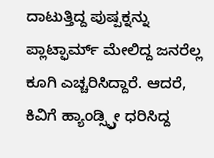ದಾಟುತ್ತಿದ್ದ ಪುಷ್ಪಕ್ನನ್ನು ಪ್ಲಾಟ್ಫಾರ್ಮ್ ಮೇಲಿದ್ದ ಜನರೆಲ್ಲ ಕೂಗಿ ಎಚ್ಚರಿಸಿದ್ದಾರೆ. ಆದರೆ, ಕಿವಿಗೆ ಹ್ಯಾಂಡ್ಸ್ಫ್ರೀ ಧರಿಸಿದ್ದ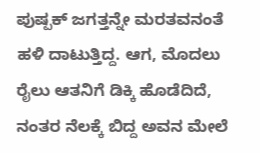ಪುಷ್ಪಕ್ ಜಗತ್ತನ್ನೇ ಮರತವನಂತೆ ಹಳಿ ದಾಟುತ್ತಿದ್ದ. ಆಗ, ಮೊದಲು ರೈಲು ಆತನಿಗೆ ಡಿಕ್ಕಿ ಹೊಡೆದಿದೆ, ನಂತರ ನೆಲಕ್ಕೆ ಬಿದ್ದ ಅವನ ಮೇಲೆ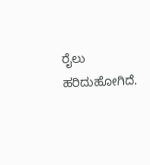ರೈಲು ಹರಿದುಹೋಗಿದೆ.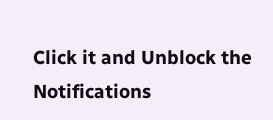Click it and Unblock the Notifications